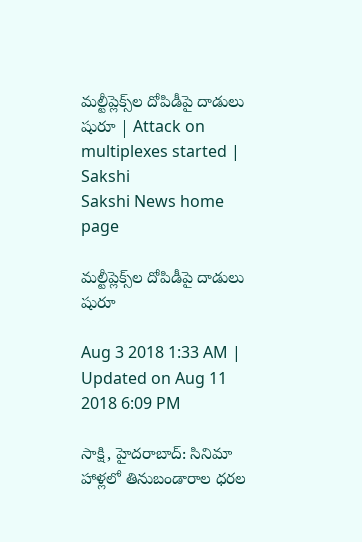మల్టీప్లెక్స్‌ల దోపిడీపై దాడులు షురూ | Attack on multiplexes started | Sakshi
Sakshi News home page

మల్టీప్లెక్స్‌ల దోపిడీపై దాడులు షురూ

Aug 3 2018 1:33 AM | Updated on Aug 11 2018 6:09 PM

సాక్షి, హైదరాబాద్‌: సినిమా హాళ్లలో తినుబండారాల ధరల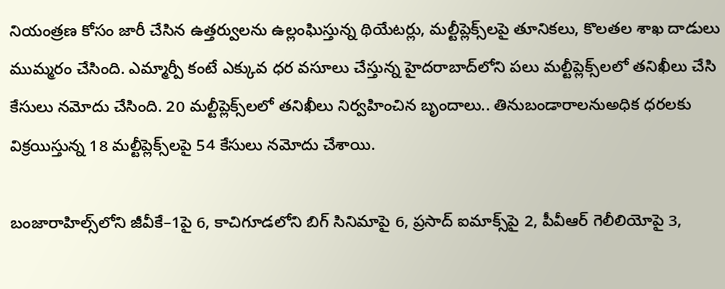నియంత్రణ కోసం జారీ చేసిన ఉత్తర్వులను ఉల్లంఘిస్తున్న థియేటర్లు, మల్టీప్లెక్స్‌లపై తూనికలు, కొలతల శాఖ దాడులు ముమ్మరం చేసింది. ఎమ్మార్పీ కంటే ఎక్కువ ధర వసూలు చేస్తున్న హైదరాబాద్‌లోని పలు మల్టీప్లెక్స్‌లలో తనిఖీలు చేసి కేసులు నమోదు చేసింది. 20 మల్టీప్లెక్స్‌లలో తనిఖీలు నిర్వహించిన బృందాలు.. తినుబండారాలనుఅధిక ధరలకు విక్రయిస్తున్న 18 మల్టీప్లెక్స్‌లపై 54 కేసులు నమోదు చేశాయి.

బంజారాహిల్స్‌లోని జీవీకే–1పై 6, కాచిగూడలోని బిగ్‌ సినిమాపై 6, ప్రసాద్‌ ఐమాక్స్‌పై 2, పీవీఆర్‌ గెలీలియోపై 3,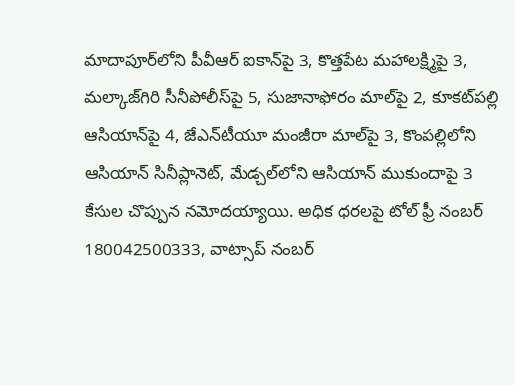మాదాపూర్‌లోని పీవీఆర్‌ ఐకాన్‌పై 3, కొత్తపేట మహాలక్ష్మిపై 3, మల్కాజ్‌గిరి సీనీపోలీస్‌పై 5, సుజానాఫోరం మాల్‌పై 2, కూకట్‌పల్లి ఆసియాన్‌పై 4, జేఎన్‌టీయూ మంజీరా మాల్‌పై 3, కొంపల్లిలోని ఆసియాన్‌ సినీప్లానెట్, మేడ్చల్‌లోని ఆసియాన్‌ ముకుందాపై 3 కేసుల చొప్పున నమోదయ్యాయి. అధిక ధరలపై టోల్‌ ఫ్రీ నంబర్‌ 180042500333, వాట్సాప్‌ నంబర్‌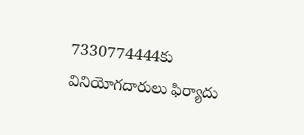7330774444కు వినియోగదారులు ఫిర్యాదు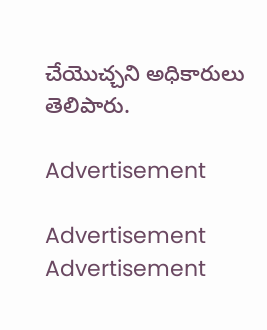చేయొచ్చని అధికారులు తెలిపారు.

Advertisement

Advertisement
Advertisement